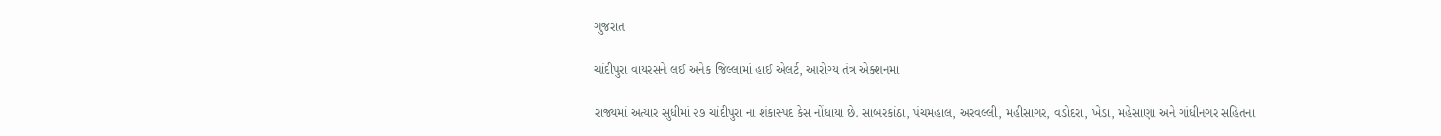ગુજરાત

ચાંદીપુરા વાયરસને લઈ અનેક જિલ્લામાં હાઈ એલર્ટ, આરોગ્ય તંત્ર એક્શનમા

રાજ્યમાં અત્યાર સુધીમાં ૨૭ ચાંદીપુરા ના શંકાસ્પદ કેસ નોંધાયા છે. સાબરકાંઠા, પંચમહાલ, અરવલ્લી, મહીસાગર, વડોદરા, ખેડા, મહેસાણા અને ગાંધીનગર સહિતના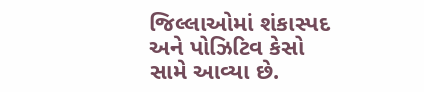જિલ્લાઓમાં શંકાસ્પદ અને પોઝિટિવ કેસો સામે આવ્યા છે.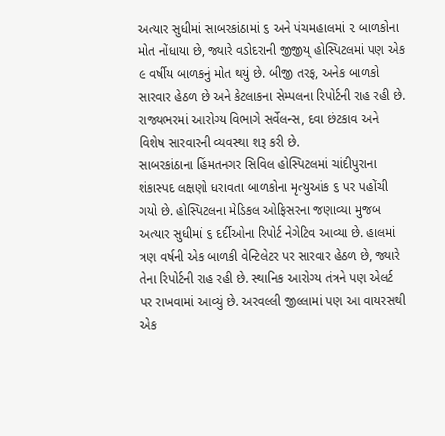અત્યાર સુધીમાં સાબરકાંઠામાં ૬ અને પંચમહાલમાં ૨ બાળકોના મોત નોંધાયા છે, જ્યારે વડોદરાની જીજીય્ હોસ્પિટલમાં પણ એક ૯ વર્ષીય બાળકનું મોત થયું છે. બીજી તરફ, અનેક બાળકો સારવાર હેઠળ છે અને કેટલાકના સેમ્પલના રિપોર્ટની રાહ રહી છે. રાજ્યભરમાં આરોગ્ય વિભાગે સર્વેલન્સ, દવા છંટકાવ અને વિશેષ સારવારની વ્યવસ્થા શરૂ કરી છે.
સાબરકાંઠાના હિંમતનગર સિવિલ હોસ્પિટલમાં ચાંદીપુરાના શંકાસ્પદ લક્ષણો ધરાવતા બાળકોના મૃત્યુઆંક ૬ પર પહોંચી ગયો છે. હોસ્પિટલના મેડિકલ ઓફિસરના જણાવ્યા મુજબ અત્યાર સુધીમાં ૬ દર્દીઓના રિપોર્ટ નેગેટિવ આવ્યા છે. હાલમાં ત્રણ વર્ષની એક બાળકી વેન્ટિલેટર પર સારવાર હેઠળ છે, જ્યારે તેના રિપોર્ટની રાહ રહી છે. સ્થાનિક આરોગ્ય તંત્રને પણ એલર્ટ પર રાખવામાં આવ્યું છે. અરવલ્લી જીલ્લામાં પણ આ વાયરસથી એક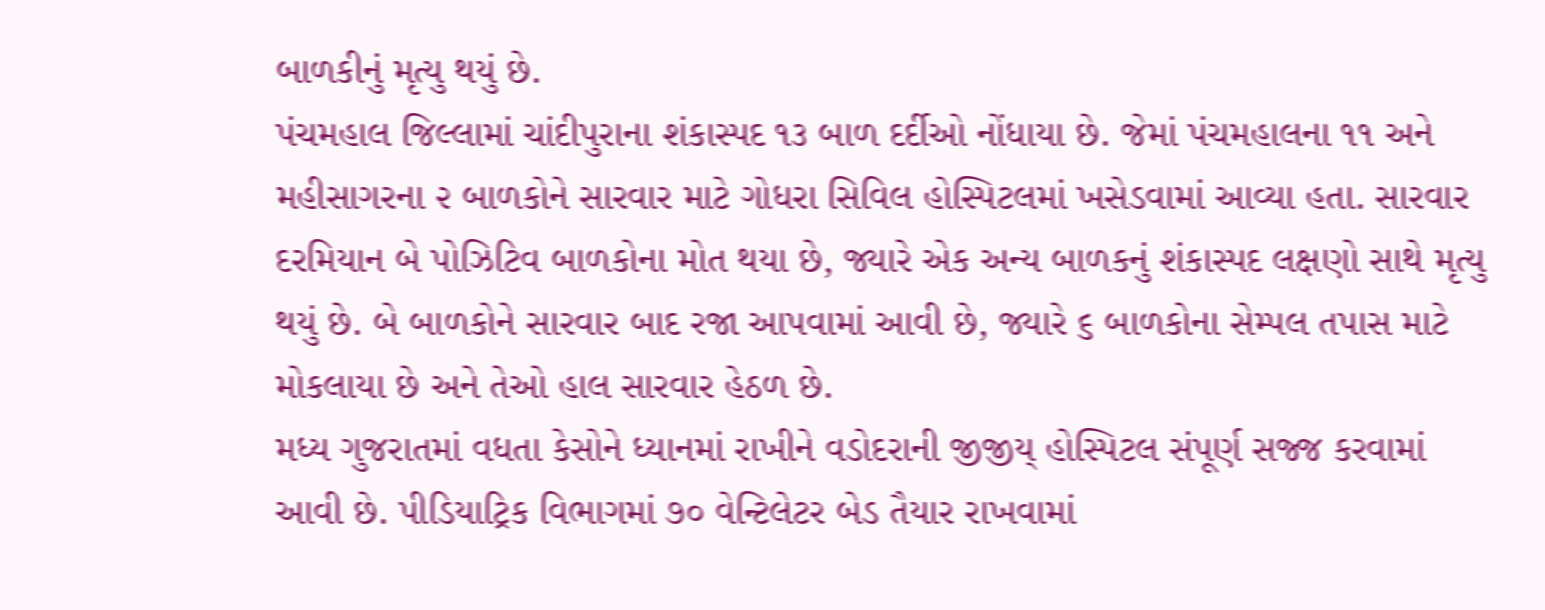બાળકીનું મૃત્યુ થયું છે.
પંચમહાલ જિલ્લામાં ચાંદીપુરાના શંકાસ્પદ ૧૩ બાળ દર્દીઓ નોંધાયા છે. જેમાં પંચમહાલના ૧૧ અને મહીસાગરના ૨ બાળકોને સારવાર માટે ગોધરા સિવિલ હોસ્પિટલમાં ખસેડવામાં આવ્યા હતા. સારવાર દરમિયાન બે પોઝિટિવ બાળકોના મોત થયા છે, જ્યારે એક અન્ય બાળકનું શંકાસ્પદ લક્ષણો સાથે મૃત્યુ થયું છે. બે બાળકોને સારવાર બાદ રજા આપવામાં આવી છે, જ્યારે ૬ બાળકોના સેમ્પલ તપાસ માટે મોકલાયા છે અને તેઓ હાલ સારવાર હેઠળ છે.
મધ્ય ગુજરાતમાં વધતા કેસોને ધ્યાનમાં રાખીને વડોદરાની જીજીય્ હોસ્પિટલ સંપૂર્ણ સજ્જ કરવામાં આવી છે. પીડિયાટ્રિક વિભાગમાં ૭૦ વેન્ટિલેટર બેડ તૈયાર રાખવામાં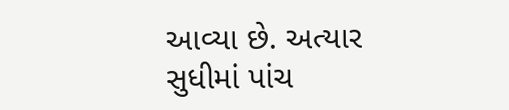આવ્યા છે. અત્યાર સુધીમાં પાંચ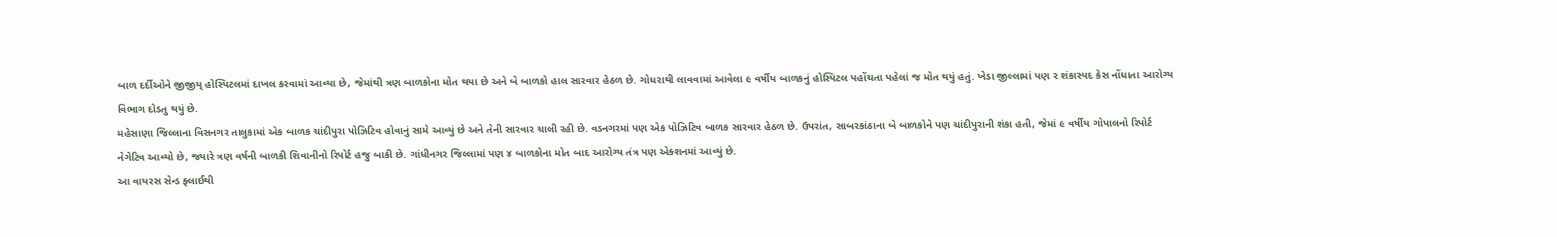બાળ દર્દીઓને જીજીય્ હોસ્પિટલમાં દાખલ કરવામાં આવ્યા છે, જેમાંથી ત્રણ બાળકોના મોત થયા છે અને બે બાળકો હાલ સારવાર હેઠળ છે. ગોધરાથી લાવવામાં આવેલા ૯ વર્ષીય બાળકનું હોસ્પિટલ પહોંચતા પહેલાં જ મોત થયું હતું. ખેડા જીલ્લામાં પણ ૨ શંકાસ્પદ કેસ નોંધાતા આરોગ્ય વિભાગ દોડતુ થયું છે.
મહેસાણા જિલ્લાના વિસનગર તાલુકામાં એક બાળક ચાંદીપુરા પોઝિટિવ હોવાનું સામે આવ્યું છે અને તેની સારવાર ચાલી રહી છે. વડનગરમાં પણ એક પોઝિટિવ બાળક સારવાર હેઠળ છે. ઉપરાંત, સાબરકાંઠાના બે બાળકોને પણ ચાંદીપુરાની શંકા હતી, જેમાં ૯ વર્ષીય ગોપાલનો રિપોર્ટ નેગેટિવ આવ્યો છે, જ્યારે ત્રણ વર્ષની બાળકી શિવાનીનો રિપોર્ટ હજુ બાકી છે. ગાંધીનગર જિલ્લામાં પણ ૪ બાળકોના મોત બાદ આરોગ્ય તંત્ર પણ એક્શનમાં આવ્યું છે.
આ વાયરસ સેન્ડ ફ્લાઈથી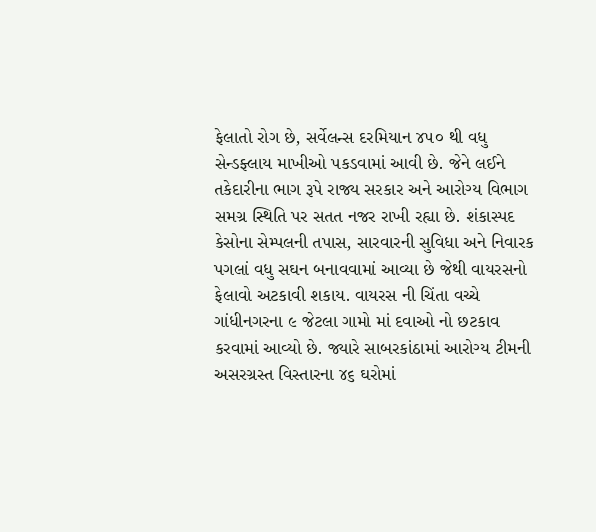ફેલાતો રોગ છે, સર્વેલન્સ દરમિયાન ૪૫૦ થી વધુ સેન્ડફ્લાય માખીઓ પકડવામાં આવી છે. જેને લઈને તકેદારીના ભાગ રૂપે રાજ્ય સરકાર અને આરોગ્ય વિભાગ સમગ્ર સ્થિતિ પર સતત નજર રાખી રહ્યા છે. શંકાસ્પદ કેસોના સેમ્પલની તપાસ, સારવારની સુવિધા અને નિવારક પગલાં વધુ સઘન બનાવવામાં આવ્યા છે જેથી વાયરસનો ફેલાવો અટકાવી શકાય. વાયરસ ની ચિંતા વચ્ચે ગાંધીનગરના ૯ જેટલા ગામો માં દવાઓ નો છટકાવ કરવામાં આવ્યો છે. જ્યારે સાબરકાંઠામાં આરોગ્ય ટીમની અસરગ્રસ્ત વિસ્તારના ૪૬ ઘરોમાં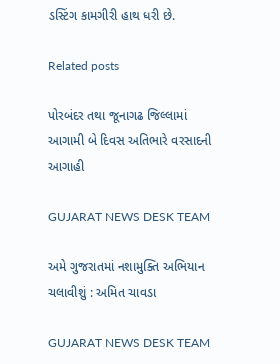ડસ્ટિંગ કામગીરી હાથ ધરી છે.

Related posts

પોરબંદર તથા જૂનાગઢ જિલ્લામાં આગામી બે દિવસ અતિભારે વરસાદની આગાહી

GUJARAT NEWS DESK TEAM

અમે ગુજરાતમાં નશામુક્તિ અભિયાન ચલાવીશું : અમિત ચાવડા

GUJARAT NEWS DESK TEAM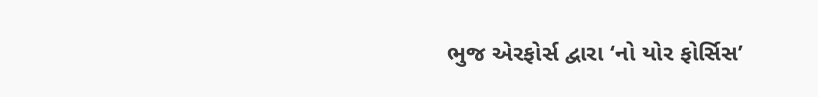ભુજ એરફોર્સ દ્વારા ‘નો યોર ફોર્સિસ’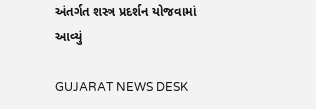અંતર્ગત શસ્ત્ર પ્રદર્શન યોજવામાં આવ્યું

GUJARAT NEWS DESK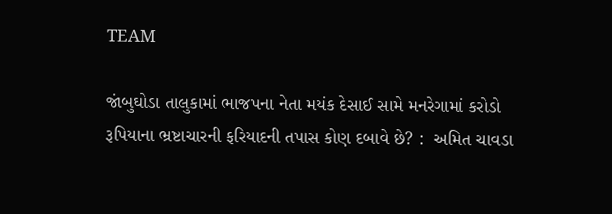TEAM

જાંબુઘોડા તાલુકામાં ભાજપના નેતા મયંક દેસાઈ સામે મનરેગામાં કરોડો રૂપિયાના ભ્રષ્ટાચારની ફરિયાદની તપાસ કોણ દબાવે છે? :  અમિત ચાવડા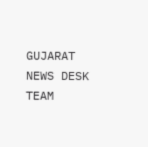GUJARAT NEWS DESK TEAM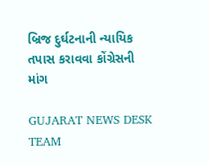બ્રિજ દુર્ઘટનાની ન્યાયિક તપાસ કરાવવા કોંગ્રેસની માંગ

GUJARAT NEWS DESK TEAM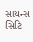સાયન્સ સિટિ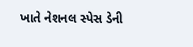ખાતે નેશનલ સ્પેસ ડેની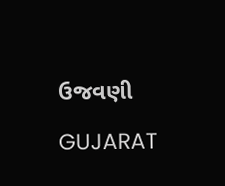ઉજવણી

GUJARAT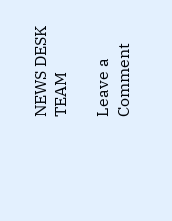NEWS DESK TEAM

Leave a Comment